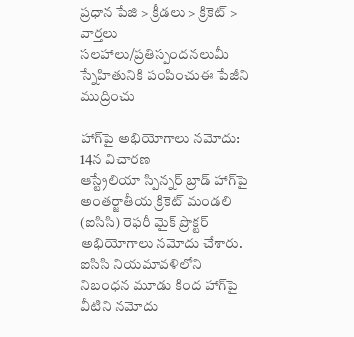ప్రధాన పేజి > క్రీడలు > క్రికెట్ > వార్తలు
సలహాలు/ప్రతిస్పందనలుమీ స్నేహితునికి పంపించుఈ పేజీని ముద్రించు

హాగ్‌పై అభియోగాలు నమోదు: 14న విచారణ
ఆస్ట్రేలియా స్పిన్నర్ బ్రాడ్ హాగ్‌పై అంతర్జాతీయ క్రికెట్ మండలి (ఐసిసి) రెఫరీ మైక్ ప్రొక్టర్ అభియోగాలు నమోదు చేశారు. ఐసిసి నియమావళిలోని నిబంధన మూడు కింద హాగ్‌పై వీటిని నమోదు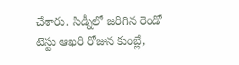చేశారు. సిడ్నీలో జరిగిన రెండో టెస్టు ఆఖరి రోజున కుంబ్లే,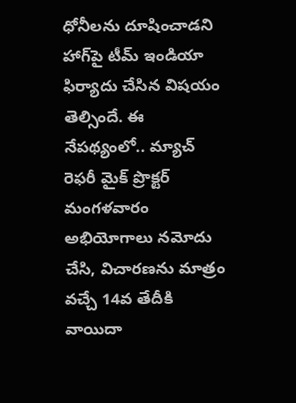ధోనీలను దూషించాడని హాగ్‌పై టీమ్ ఇండియా ఫిర్యాదు చేసిన విషయం తెల్సిందే. ఈ నేపథ్యంలో.. మ్యాచ్ రెఫరీ మైక్ ప్రొక్టర్ మంగళవారం అభియోగాలు నమోదు చేసి, విచారణను మాత్రం వచ్చే 14వ తేదీకి వాయిదా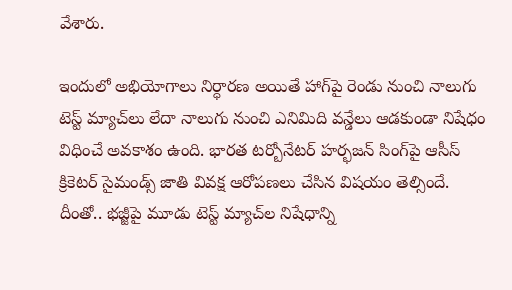వేశారు.

ఇందులో అభియోగాలు నిర్ధారణ అయితే హాగ్‌పై రెండు నుంచి నాలుగు టెస్ట్ మ్యాచ్‌లు లేదా నాలుగు నుంచి ఎనిమిది వన్డేలు ఆడకుండా నిషేధం విధించే అవకాశం ఉంది. భారత టర్బోనేటర్ హర్భజన్ సింగ్‌పై ఆసీస్ క్రికెటర్ సైమండ్స్ జాతి వివక్ష ఆరోపణలు చేసిన విషయం తెల్సిందే. దీంతో.. భజ్జీపై మూడు టెస్ట్ మ్యాచ్‌ల నిషేధాన్ని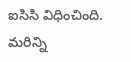ఐసిసి విధించింది.
మరిన్ని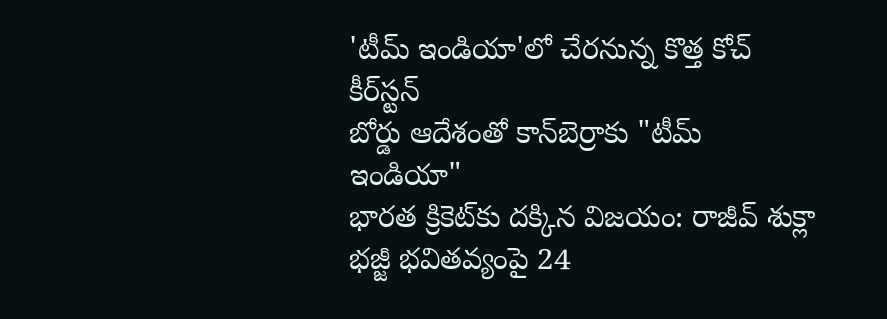'టీమ్ ఇండియా'లో చేరనున్న కొత్త కోచ్ కీర్‌స్టన్
బోర్డు ఆదేశంతో కాన్‌బెర్రాకు "టీమ్ ఇండియా"
భారత క్రికెట్‌కు దక్కిన విజయం: రాజీవ్ శుక్లా
భజ్జీ భవితవ్యంపై 24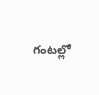గంటల్లో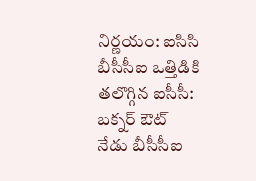నిర్ణయం: ఐసిసి
బీసీసీఐ ఒత్తిడికి తలొగ్గిన ఐసీసీ: బక్నర్ ఔట్
నేడు బీసీసీఐ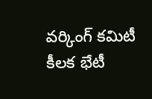వర్కింగ్ కమిటీ కీలక భేటీ